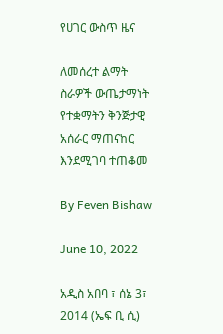የሀገር ውስጥ ዜና

ለመሰረተ ልማት ስራዎች ውጤታማነት የተቋማትን ቅንጅታዊ አሰራር ማጠናከር እንደሚገባ ተጠቆመ

By Feven Bishaw

June 10, 2022

አዲስ አበባ ፣ ሰኔ 3፣ 2014 (ኤፍ ቢ ሲ)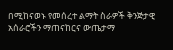በሚከናወኑ የመሰረተ ልማት ስራዎች ቅንጅታዊ አሰራሮችን ማጠናከርና ውጤታማ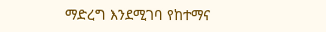ማድረግ እንደሚገባ የከተማና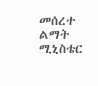መሰረተ ልማት ሚኒስቴር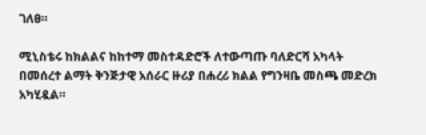ገለፀ።

ሚኒስቴሩ ከክልልና ከከተማ መስተዳድሮች ለተውጣጡ ባለድርሻ አካላት በመሰረተ ልማት ቅንጅታዊ አሰራር ዙሪያ በሐረሪ ክልል የግንዛቤ መስጫ መድረክ አካሂዷል።